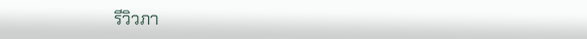รีวิวภา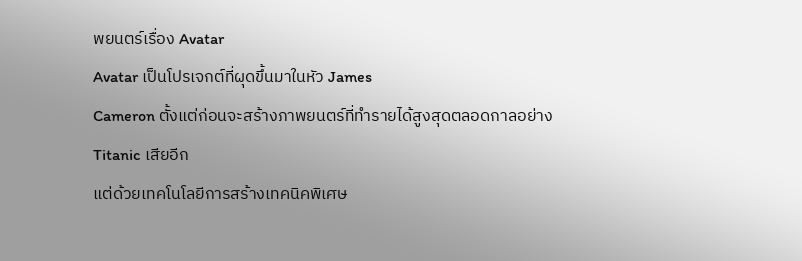พยนตร์เรื่อง Avatar
Avatar เป็นโปรเจกต์ที่ผุดขึ้นมาในหัว James
Cameron ตั้งแต่ก่อนจะสร้างภาพยนตร์ที่ทำรายได้สูงสุดตลอดกาลอย่าง
Titanic เสียอีก
แต่ด้วยเทคโนโลยีการสร้างเทคนิคพิเศษ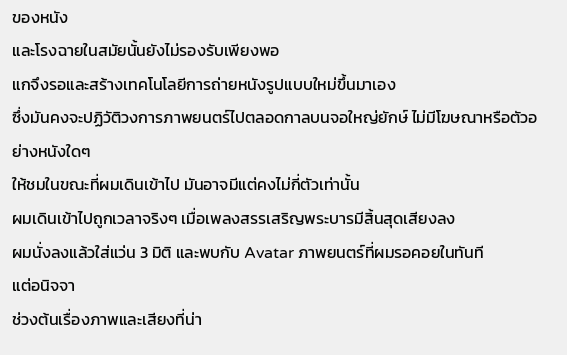ของหนัง
และโรงฉายในสมัยนั้นยังไม่รองรับเพียงพอ
แกจึงรอและสร้างเทคโนโลยีการถ่ายหนังรูปแบบใหม่ขึ้นมาเอง
ซึ่งมันคงจะปฏิวัติวงการภาพยนตร์ไปตลอดกาลบนจอใหญ่ยักษ์ ไม่มีโฆษณาหรือตัวอย่างหนังใดๆ
ให้ชมในขณะที่ผมเดินเข้าไป มันอาจมีแต่คงไม่กี่ตัวเท่านั้น
ผมเดินเข้าไปถูกเวลาจริงๆ เมื่อเพลงสรรเสริญพระบารมีสิ้นสุดเสียงลง
ผมนั่งลงแล้วใส่แว่น 3 มิติ และพบกับ Avatar ภาพยนตร์ที่ผมรอคอยในทันที
แต่อนิจจา
ช่วงต้นเรื่องภาพและเสียงที่น่า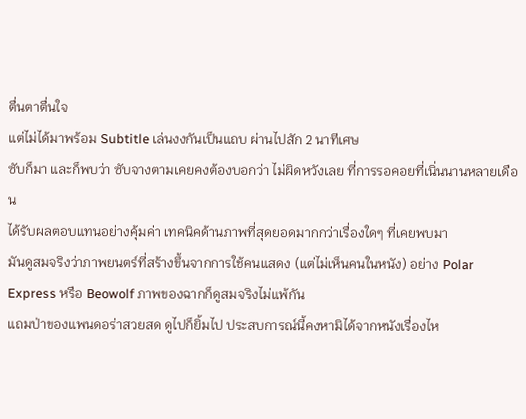ตื่นตาตื่นใจ
แต่ไม่ได้มาพร้อม Subtitle เล่นงงกันเป็นแถบ ผ่านไปสัก 2 นาทีเศษ
ซับก็มา และก็พบว่า ซับจางตามเคยคงต้องบอกว่า ไม่ผิดหวังเลย ที่การรอคอยที่เนิ่นนานหลายเดือน
ได้รับผลตอบแทนอย่างคุ้มค่า เทคนิคด้านภาพที่สุดยอดมากกว่าเรื่องใดๆ ที่เคยพบมา
มันดูสมจริงว่าภาพยนตร์ที่สร้างขึ้นจากการใช้คนแสดง (แต่ไม่เห็นคนในหนัง) อย่าง Polar
Express หรือ Beowolf ภาพของฉากก็ดูสมจริงไม่แพ้กัน
แถมป่าของแพนดอร่าสวยสด ดูไปก็ยิ้มไป ประสบการณ์นี้คงหามิได้จากหนังเรื่องไห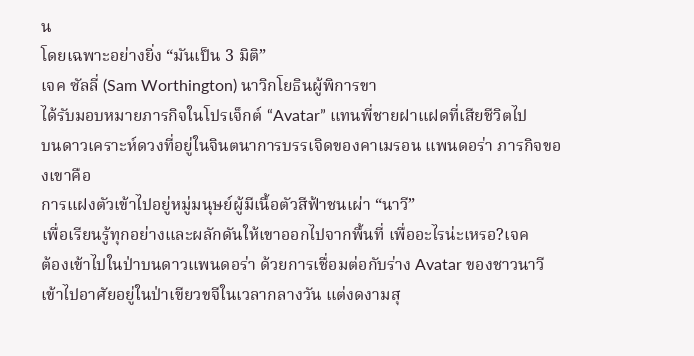น
โดยเฉพาะอย่างยิ่ง “มันเป็น 3 มิติ”
เจค ซัลลี่ (Sam Worthington) นาวิกโยธินผู้พิการขา
ได้รับมอบหมายภารกิจในโปรเจ็กต์ “Avatar” แทนพี่ชายฝาแฝดที่เสียชีวิตไป
บนดาวเคราะห์ดวงที่อยู่ในจินตนาการบรรเจิดของคาเมรอน แพนดอร่า ภารกิจของเขาคือ
การแฝงตัวเข้าไปอยู่หมู่มนุษย์ผู้มีเนื้อตัวสีฟ้าชนเผ่า “นาวี”
เพื่อเรียนรู้ทุกอย่างและผลักดันให้เขาออกไปจากพื้นที่ เพื่ออะไรน่ะเหรอ?เจค
ต้องเข้าไปในป่าบนดาวแพนดอร่า ด้วยการเชื่อมต่อกับร่าง Avatar ของชาวนาวี
เข้าไปอาศัยอยู่ในป่าเขียวขจีในเวลากลางวัน แต่งดงามสุ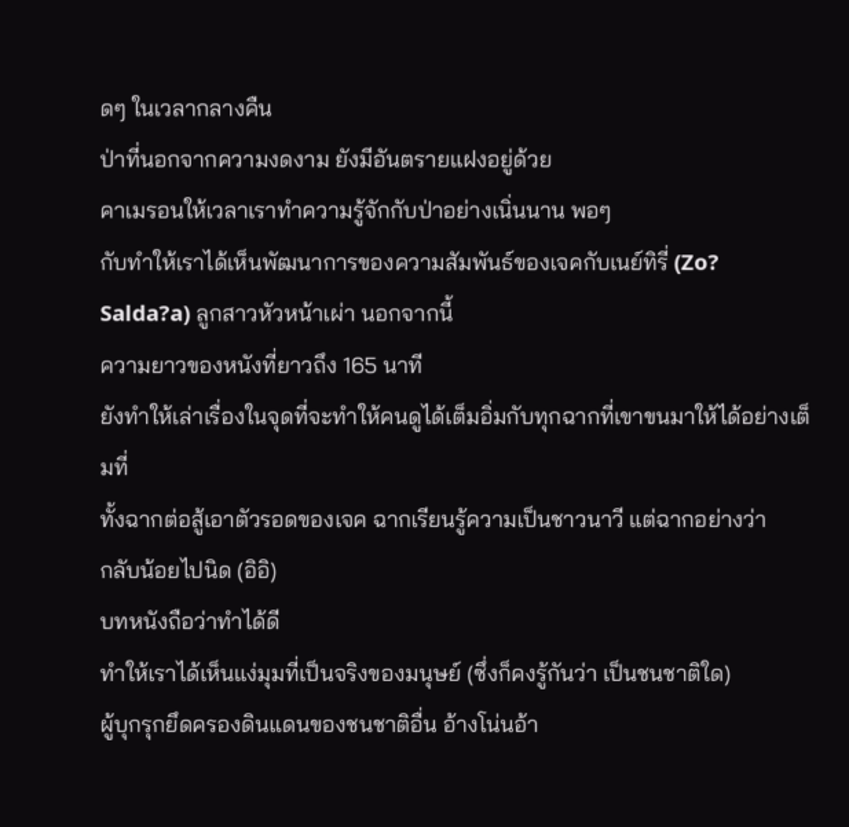ดๆ ในเวลากลางคืน
ป่าที่นอกจากความงดงาม ยังมีอันตรายแฝงอยู่ด้วย
คาเมรอนให้เวลาเราทำความรู้จักกับป่าอย่างเนิ่นนาน พอๆ
กับทำให้เราได้เห็นพัฒนาการของความสัมพันธ์ของเจคกับเนย์ทิรี่ (Zo?
Salda?a) ลูกสาวหัวหน้าเผ่า นอกจากนี้
ความยาวของหนังที่ยาวถึง 165 นาที
ยังทำให้เล่าเรื่องในจุดที่จะทำให้คนดูได้เต็มอิ่มกับทุกฉากที่เขาขนมาให้ได้อย่างเต็มที่
ทั้งฉากต่อสู้เอาตัวรอดของเจค ฉากเรียนรู้ความเป็นชาวนาวี แต่ฉากอย่างว่า
กลับน้อยไปนิด (อิอิ)
บทหนังถือว่าทำได้ดี
ทำให้เราได้เห็นแง่มุมที่เป็นจริงของมนุษย์ (ซึ่งก็คงรู้กันว่า เป็นชนชาติใด)
ผู้บุกรุกยึดครองดินแดนของชนชาติอื่น อ้างโน่นอ้า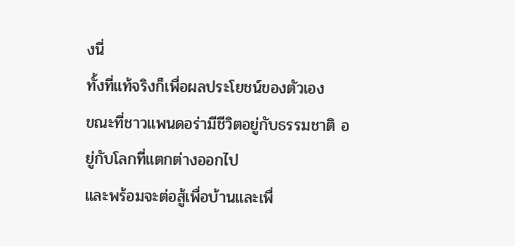งนี่
ทั้งที่แท้จริงก็เพื่อผลประโยชน์ของตัวเอง
ขณะที่ชาวแพนดอร่ามีชีวิตอยู่กับธรรมชาติ อยู่กับโลกที่แตกต่างออกไป
และพร้อมจะต่อสู้เพื่อบ้านและเพื่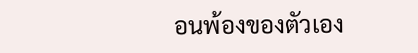อนพ้องของตัวเอง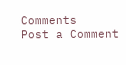Comments
Post a Comment